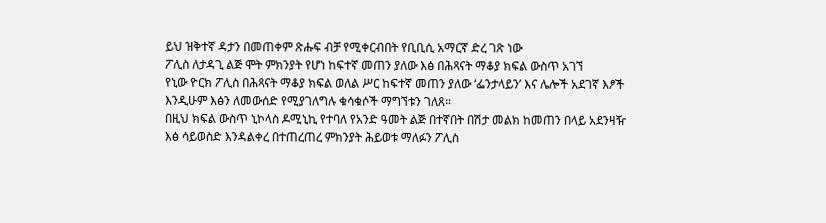ይህ ዝቅተኛ ዳታን በመጠቀም ጽሑፍ ብቻ የሚቀርብበት የቢቢሲ አማርኛ ድረ ገጽ ነው
ፖሊስ ለታዳጊ ልጅ ሞት ምክንያት የሆነ ከፍተኛ መጠን ያለው እፅ በሕጻናት ማቆያ ክፍል ውስጥ አገኘ
የኒው ዮርክ ፖሊስ በሕጻናት ማቆያ ክፍል ወለል ሥር ከፍተኛ መጠን ያለው ‘ፌንታላይን’ እና ሌሎች አደገኛ እፆች እንዲሁም እፅን ለመውሰድ የሚያገለግሉ ቁሳቁሶች ማግኘቱን ገለጸ።
በዚህ ክፍል ውስጥ ኒኮላስ ዶሚኒኪ የተባለ የአንድ ዓመት ልጅ በተኛበት በሽታ መልክ ከመጠን በላይ አደንዛዥ እፅ ሳይወስድ እንዳልቀረ በተጠረጠረ ምክንያት ሕይወቱ ማለፉን ፖሊስ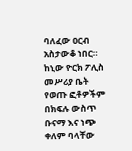ባለፈው ዐርብ አስታውቆ ነበር።
ከኒው ዮርክ ፖሊስ መሥሪያ ቤት የወጡ ፎቶዎችም በክፍሉ ውስጥ ቡናማ እና ነጭ ቀለም ባላቸው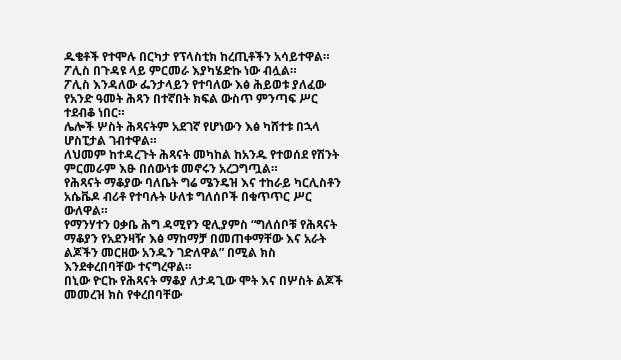ዱቄቶች የተሞሉ በርካታ የፕላስቲክ ከረጢቶችን አሳይተዋል።
ፖሊስ በጉዳዩ ላይ ምርመራ እያካሄድኩ ነው ብሏል።
ፖሊስ እንዳለው ፌንታላይን የተባለው እፅ ሕይወቱ ያለፈው የአንድ ዓመት ሕጻን በተኛበት ክፍል ውስጥ ምንጣፍ ሥር ተደብቆ ነበር።
ሌሎች ሦስት ሕጻናትም አደገኛ የሆነውን እፅ ካሸተቱ በኋላ ሆስፒታል ገብተዋል።
ለህመም ከተዳረጉት ሕጻናት መካከል ከአንዱ የተወሰደ የሽንት ምርመራም እፁ በሰውነቱ መኖሩን አረጋግጧል።
የሕጻናት ማቆያው ባለቤት ግሬ ሜንዴዝ እና ተከራይ ካርሊስቶን አሴቬዶ ብሪቶ የተባሉት ሁለቱ ግለሰቦች በቁጥጥር ሥር ውለዋል።
የማንሃተን ዐቃቤ ሕግ ዳሚየን ዊሊያምስ “ግለሰቦቹ የሕጻናት ማቆያን የአደንዛዥ እፅ ማከማቻ በመጠቀማቸው እና አራት ልጆችን መርዘው አንዱን ገድለዋል” በሚል ክስ እንደቀረበባቸው ተናግረዋል።
በኒው ዮርኩ የሕጻናት ማቆያ ለታዳጊው ሞት እና በሦስት ልጆች መመረዝ ክስ የቀረበባቸው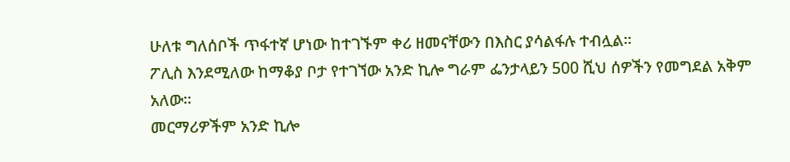ሁለቱ ግለሰቦች ጥፋተኛ ሆነው ከተገኙም ቀሪ ዘመናቸውን በእስር ያሳልፋሉ ተብሏል።
ፖሊስ እንደሚለው ከማቆያ ቦታ የተገኘው አንድ ኪሎ ግራም ፌንታላይን 500 ሺህ ሰዎችን የመግደል አቅም አለው።
መርማሪዎችም አንድ ኪሎ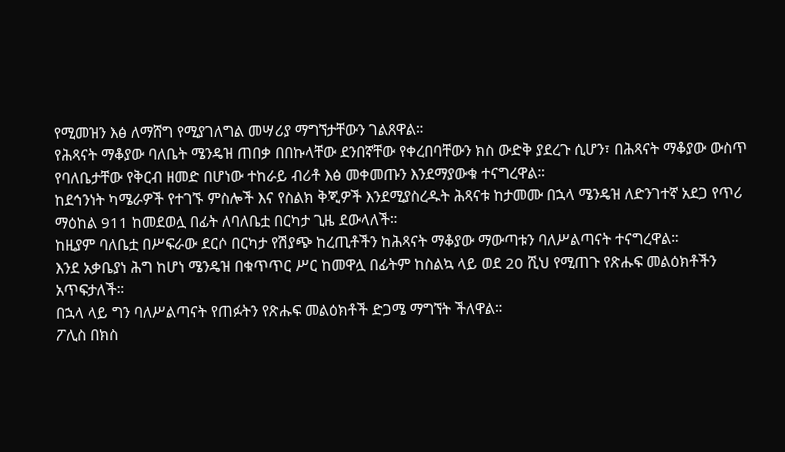የሚመዝን እፅ ለማሸግ የሚያገለግል መሣሪያ ማግኘታቸውን ገልጸዋል።
የሕጻናት ማቆያው ባለቤት ሜንዴዝ ጠበቃ በበኩላቸው ደንበኛቸው የቀረበባቸውን ክስ ውድቅ ያደረጉ ሲሆን፣ በሕጻናት ማቆያው ውስጥ የባለቤታቸው የቅርብ ዘመድ በሆነው ተከራይ ብሪቶ እፅ መቀመጡን እንደማያውቁ ተናግረዋል።
ከደኅንነት ካሜራዎች የተገኙ ምስሎች እና የስልክ ቅጂዎች እንደሚያስረዱት ሕጻናቱ ከታመሙ በኋላ ሜንዴዝ ለድንገተኛ አደጋ የጥሪ ማዕከል 911 ከመደወሏ በፊት ለባለቤቷ በርካታ ጊዜ ደውላለች።
ከዚያም ባለቤቷ በሥፍራው ደርሶ በርካታ የሽያጭ ከረጢቶችን ከሕጻናት ማቆያው ማውጣቱን ባለሥልጣናት ተናግረዋል።
እንደ አቃቤያነ ሕግ ከሆነ ሜንዴዝ በቁጥጥር ሥር ከመዋሏ በፊትም ከስልኳ ላይ ወደ 20 ሺህ የሚጠጉ የጽሑፍ መልዕክቶችን አጥፍታለች።
በኋላ ላይ ግን ባለሥልጣናት የጠፉትን የጽሑፍ መልዕክቶች ድጋሜ ማግኘት ችለዋል።
ፖሊስ በክስ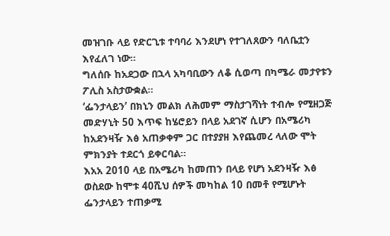መዝገቡ ላይ የድርጊቱ ተባባሪ እንደሆነ የተገለጸውን ባለቤቷን እየፈለገ ነው።
ግለሰቡ ከአደጋው በኋላ አካባቢውን ለቆ ሲወጣ በካሜራ መታየቱን ፖሊስ አስታውቋል።
‘ፌንታላይን’ በክኒን መልክ ለሕመም ማስታገሻነት ተብሎ የሚዘጋጅ መድሃኒት 50 እጥፍ ከሄሮይን በላይ አደገኛ ሲሆን በአሜሪካ ከአደንዛዥ እፅ አጠቃቀም ጋር በተያያዘ እየጨመረ ላለው ሞት ምክንያት ተደርጎ ይቀርባል።
እአአ 2010 ላይ በአሜሪካ ከመጠን በላይ የሆነ አደንዛዥ እፅ ወስደው ከሞቱ 40ሺህ ሰዎች መካከል 10 በመቶ የሚሆኑት ፌንታላይን ተጠቃሚ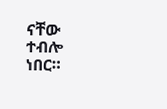ናቸው ተብሎ ነበር።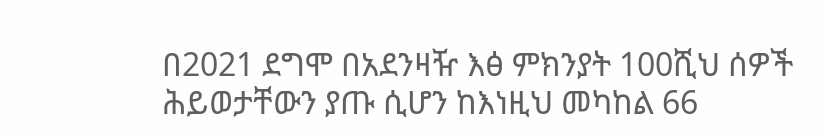በ2021 ደግሞ በአደንዛዥ እፅ ምክንያት 100ሺህ ሰዎች ሕይወታቸውን ያጡ ሲሆን ከእነዚህ መካከል 66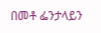በመቶ ፌንታላይን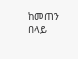ከመጠን በላይ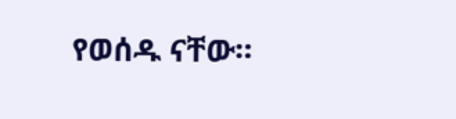የወሰዱ ናቸው።